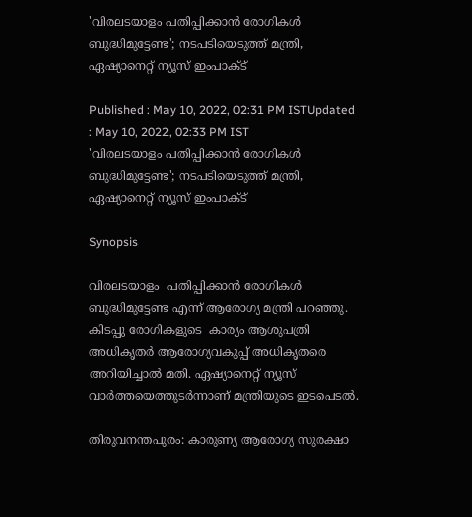'വിരലടയാളം പതിപ്പിക്കാൻ രോഗികൾ ബുദ്ധിമുട്ടേണ്ട'; നടപടിയെടുത്ത് മന്ത്രി, ഏഷ്യാനെറ്റ്‌ ന്യൂസ്‌ ഇംപാക്ട്

Published : May 10, 2022, 02:31 PM ISTUpdated : May 10, 2022, 02:33 PM IST
'വിരലടയാളം പതിപ്പിക്കാൻ രോഗികൾ  ബുദ്ധിമുട്ടേണ്ട'; നടപടിയെടുത്ത് മന്ത്രി, ഏഷ്യാനെറ്റ്‌ ന്യൂസ്‌ ഇംപാക്ട്

Synopsis

വിരലടയാളം  പതിപ്പിക്കാൻ രോഗികൾ  ബുദ്ധിമുട്ടേണ്ട എന്ന് ആരോഗ്യ മന്ത്രി പറഞ്ഞു. കിടപ്പു രോഗികളുടെ  കാര്യം ആശുപത്രി  അധികൃതർ ആരോഗ്യവകുപ്പ് അധികൃതരെ  അറിയിച്ചാൽ മതി. ഏഷ്യാനെറ്റ് ന്യൂസ് വാര്‍ത്തയെത്തുടര്‍ന്നാണ് മന്ത്രിയുടെ ഇടപെടല്‍.

തിരുവനന്തപുരം: കാരുണ്യ ആരോഗ്യ സുരക്ഷാ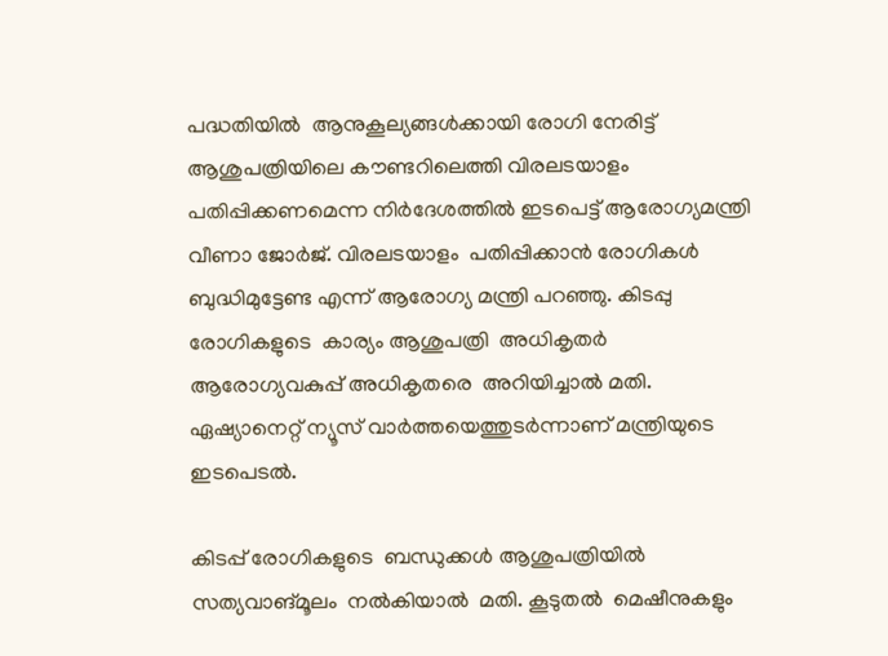പദ്ധതിയിൽ  ആനുകൂല്യങ്ങൾക്കായി രോഗി നേരിട്ട് ആശുപത്രിയിലെ കൗണ്ടറിലെത്തി വിരലടയാളം പതിപ്പിക്കണമെന്ന നിര്‍ദേശത്തില്‍ ഇടപെട്ട് ആരോഗ്യമന്ത്രി വീണാ ജോര്‍ജ്. വിരലടയാളം  പതിപ്പിക്കാൻ രോഗികൾ  ബുദ്ധിമുട്ടേണ്ട എന്ന് ആരോഗ്യ മന്ത്രി പറഞ്ഞു. കിടപ്പു രോഗികളുടെ  കാര്യം ആശുപത്രി  അധികൃതർ  ആരോഗ്യവകുപ്പ് അധികൃതരെ  അറിയിച്ചാൽ മതി. ഏഷ്യാനെറ്റ് ന്യൂസ് വാര്‍ത്തയെത്തുടര്‍ന്നാണ് മന്ത്രിയുടെ ഇടപെടല്‍.

കിടപ്പ് രോഗികളുടെ  ബന്ധുക്കൾ ആശുപത്രിയിൽ  സത്യവാങ്മൂലം  നൽകിയാൽ  മതി. കൂടുതൽ  മെഷീനുകളും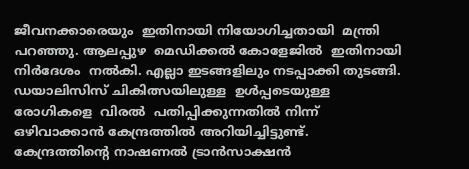ജീവനക്കാരെയും  ഇതിനായി നിയോഗിച്ചതായി  മന്ത്രി പറഞ്ഞു. ആലപ്പുഴ  മെഡിക്കൽ കോളേജിൽ  ഇതിനായി  നിർദേശം  നൽകി. എല്ലാ ഇടങ്ങളിലും നടപ്പാക്കി തുടങ്ങി. ഡയാലിസിസ് ചികിത്സയിലുള്ള  ഉൾപ്പടെയുള്ള രോഗികളെ  വിരൽ  പതിപ്പിക്കുന്നതിൽ നിന്ന് ഒഴിവാക്കാൻ കേന്ദ്രത്തിൽ അറിയിച്ചിട്ടുണ്ട്. കേന്ദ്രത്തിന്റെ നാഷണല്‍ ട്രാന്‍സാക്ഷന്‍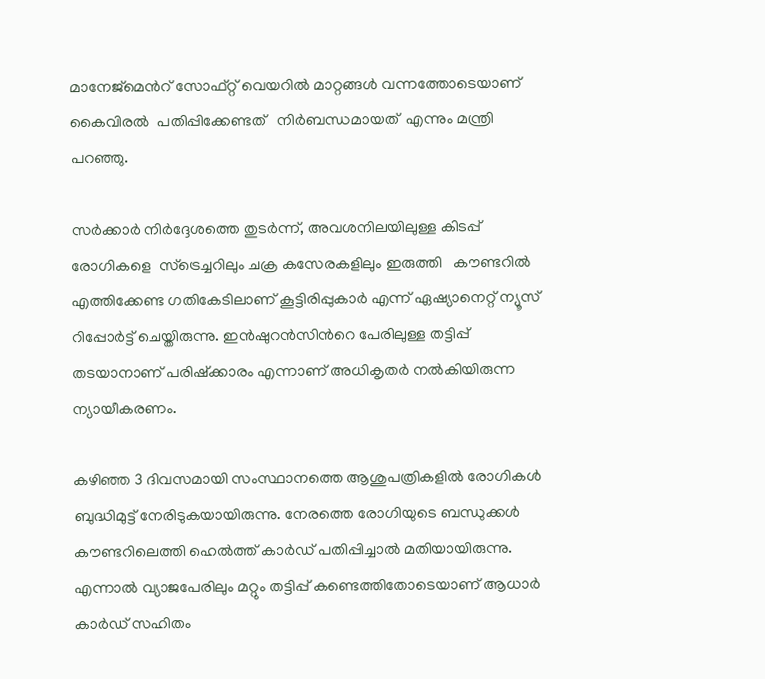മാനേജ്മെന്‍റ് സോഫ്റ്റ് വെയറില്‍ മാറ്റങ്ങൾ വന്നത്തോടെയാണ് കൈവിരൽ  പതിപ്പിക്കേണ്ടത്   നിർബന്ധമായത്  എന്നും മന്ത്രി പറഞ്ഞു.

സര്‍ക്കാര്‍ നിര്‍ദ്ദേശത്തെ തുടര്‍ന്ന്, അവശനിലയിലുള്ള കിടപ്പ് രോഗികളെ  സ്ട്രെച്ചറിലും ചക്ര കസേരകളിലും ഇരുത്തി   കൗണ്ടറിൽ എത്തിക്കേണ്ട ഗതികേടിലാണ് കൂട്ടിരിപ്പുകാർ എന്ന് ഏഷ്യാനെറ്റ് ന്യൂസ് റിപ്പോര്‍ട്ട് ചെയ്തിരുന്നു. ഇൻഷുറൻസിന്‍റെ പേരിലുള്ള തട്ടിപ്പ് തടയാനാണ് പരിഷ്ക്കാരം എന്നാണ് അധികൃതര്‍ നല്‍കിയിരുന്ന ന്യായീകരണം.

കഴിഞ്ഞ 3 ദിവസമായി സംസ്ഥാനത്തെ ആശുപത്രികളിൽ രോഗികൾ  ബുദ്ധിമുട്ട് നേരിടുകയായിരുന്നു. നേരത്തെ രോഗിയുടെ ബന്ധുക്കൾ കൗണ്ടറിലെത്തി ഹെൽത്ത് കാർഡ് പതിപ്പിച്ചാൽ മതിയായിരുന്നു. എന്നാൽ വ്യാജപേരിലും മറ്റും തട്ടിപ്പ് കണ്ടെത്തിതോടെയാണ് ആധാർ കാർഡ് സഹിതം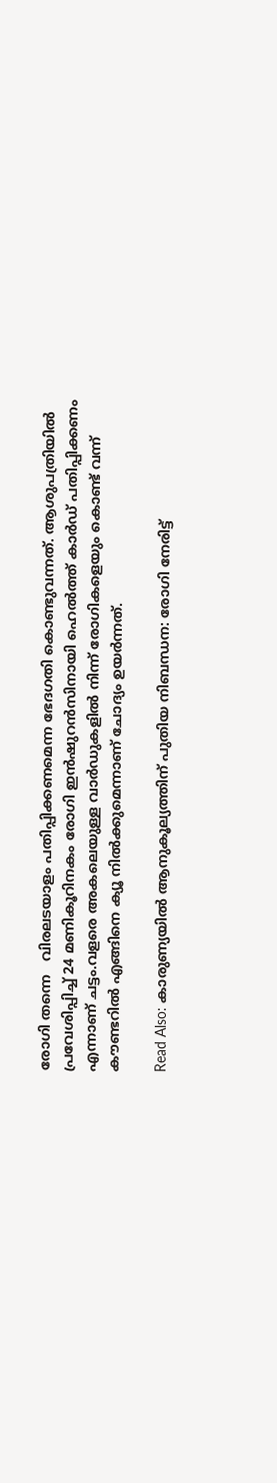രോഗി തന്നെ   വിരലടയാളം പതിപ്പിക്കണമെന്ന ഭേദഗതി കൊണ്ടുവന്നത്. ആശുപത്രിയിൽ പ്രവേശിപ്പിച്ച് 24 മണികൂറിനകം രോഗി ഇൻഷുറൻസിനായി ഹെൽത്ത് കാർഡ് പതിപ്പിക്കണം എന്നാണ് ചട്ടം.വളരെ അകലെയുള്ള വാർഡുകളിൽ നിന്ന് രോഗികളെയും കൊണ്ട് വന്ന് കൗണ്ടറിൽ എങ്ങിനെ ക്യൂ നിൽക്കുമെന്നാണ് ചോദ്യം ഉയര്‍ന്നത്.

Read Also: കാരുണ്യയില്‍ ആനുകൂല്യത്തിന് പുതിയ നിബന്ധന: രോഗി നേരിട്ട്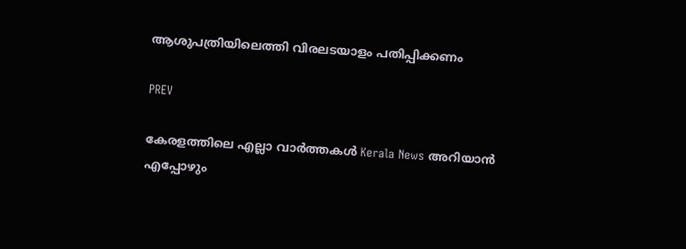ആശുപത്രിയിലെത്തി വിരലടയാളം പതിപ്പിക്കണം

PREV

കേരളത്തിലെ എല്ലാ വാർത്തകൾ Kerala News അറിയാൻ  എപ്പോഴും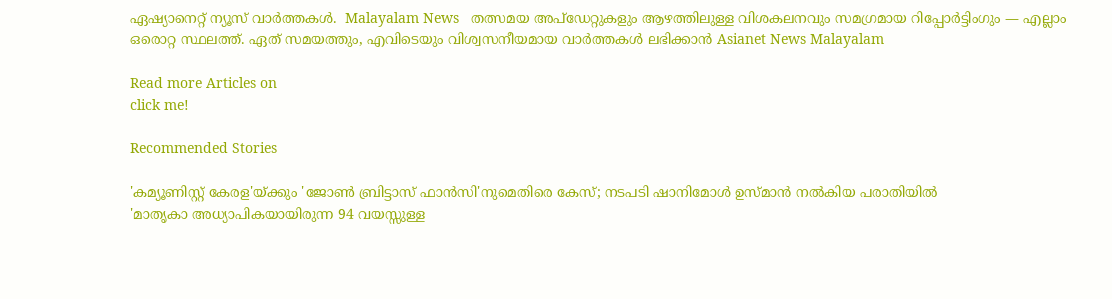ഏഷ്യാനെറ്റ് ന്യൂസ് വാർത്തകൾ.  Malayalam News   തത്സമയ അപ്‌ഡേറ്റുകളും ആഴത്തിലുള്ള വിശകലനവും സമഗ്രമായ റിപ്പോർട്ടിംഗും — എല്ലാം ഒരൊറ്റ സ്ഥലത്ത്. ഏത് സമയത്തും, എവിടെയും വിശ്വസനീയമായ വാർത്തകൾ ലഭിക്കാൻ Asianet News Malayalam

Read more Articles on
click me!

Recommended Stories

'കമ്യൂണിസ്റ്റ് കേരള'യ്ക്കും 'ജോൺ ബ്രിട്ടാസ് ഫാൻസി'നുമെതിരെ കേസ്; നടപടി ഷാനിമോൾ ഉസ്മാൻ നൽകിയ പരാതിയിൽ
'മാതൃകാ അധ്യാപികയായിരുന്ന 94 വയസ്സുള്ള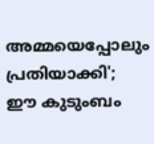അമ്മയെപ്പോലും പ്രതിയാക്കി'; ഈ കുടുംബം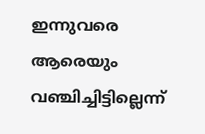ഇന്നുവരെ ആരെയും വഞ്ചിച്ചിട്ടില്ലെന്ന്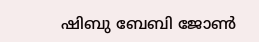ഷിബു ബേബി ജോണ്‍